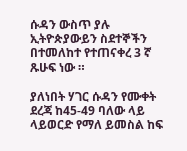ሱዳን ውስጥ ያሉ ኢትዮጵያውይን ስደተኞችን በተመለከተ የተጠናቀረ 3 ኛ ጹሁፍ ነው ።

ያለነበት ሃገር ሱዳን የሙቀት ደረጃ ከ45-49 ባለው ላይ ላይወርድ የማለ ይመስል ከፍ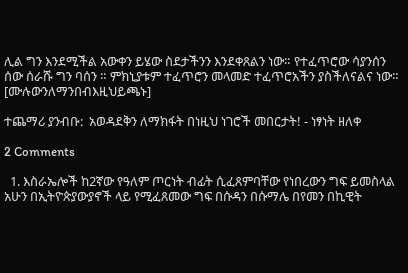ሊል ግን እንደሚችል አውቀን ይሄው ስደታችንን እንደቀጸልን ነው። የተፈጥሮው ሳያንሰን ሰው ሰራሹ ግን ባሰን ። ምክኒያቱም ተፈጥሮን መላመድ ተፈጥሮአችን ያስችለናልና ነው።  [ሙሉውንለማንበብእዚህይጫኑ]

ተጨማሪ ያንብቡ:  አወዳደቅን ለማክፋት በነዚህ ነገሮች መበርታት! - ነፃነት ዘለቀ

2 Comments

  1. እስራኤሎች ከ2ኛው የዓለም ጦርነት ብፊት ሲፈጸምባቸው የነበረውን ግፍ ይመስላል አሁን በኢትዮጵያውያኖች ላይ የሚፈጸመው ግፍ በሱዳን በሱማሌ በየመን በኪዊት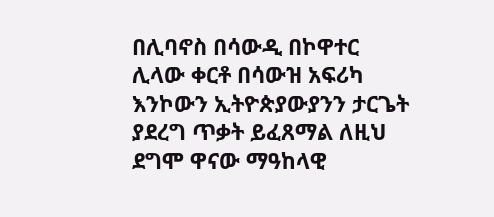በሊባኖስ በሳውዲ በኮዋተር ሊላው ቀርቶ በሳውዝ አፍሪካ እንኮውን ኢትዮጵያውያንን ታርጌት ያደረግ ጥቃት ይፈጸማል ለዚህ ደግሞ ዋናው ማዓከላዊ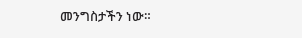መንግስታችን ነው።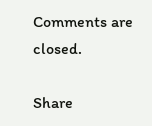Comments are closed.

Share